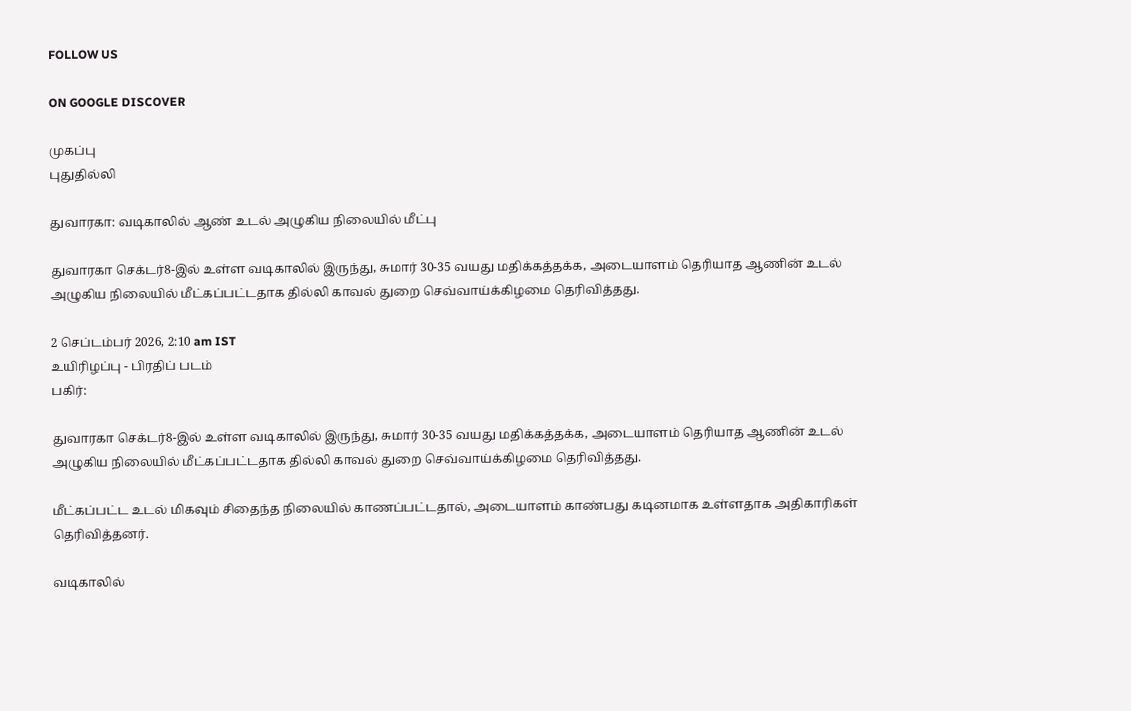FOLLOW US

ON GOOGLE DISCOVER

முகப்பு
புதுதில்லி

துவாரகா: வடிகாலில் ஆண் உடல் அழுகிய நிலையில் மீட்பு

துவாரகா செக்டர்8-இல் உள்ள வடிகாலில் இருந்து, சுமார் 30-35 வயது மதிக்கத்தக்க, அடையாளம் தெரியாத ஆணின் உடல் அழுகிய நிலையில் மீட்கப்பட்டதாக தில்லி காவல் துறை செவ்வாய்க்கிழமை தெரிவித்தது.

2 செப்டம்பர் 2026, 2:10 am IST
உயிரிழப்பு - பிரதிப் படம்
பகிர்:

துவாரகா செக்டர்8-இல் உள்ள வடிகாலில் இருந்து, சுமார் 30-35 வயது மதிக்கத்தக்க, அடையாளம் தெரியாத ஆணின் உடல் அழுகிய நிலையில் மீட்கப்பட்டதாக தில்லி காவல் துறை செவ்வாய்க்கிழமை தெரிவித்தது.

மீட்கப்பட்ட உடல் மிகவும் சிதைந்த நிலையில் காணப்பட்டதால், அடையாளம் காண்பது கடினமாக உள்ளதாக அதிகாரிகள் தெரிவித்தனர்.

வடிகாலில்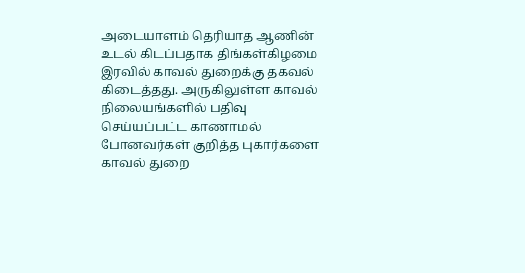அடையாளம் தெரியாத ஆணின் உடல் கிடப்பதாக திங்கள்கிழமை இரவில் காவல் துறைக்கு தகவல் கிடைத்தது. அருகிலுள்ள காவல் நிலையங்களில் பதிவு செய்யப்பட்ட காணாமல் போனவர்கள் குறித்த புகார்களை காவல் துறை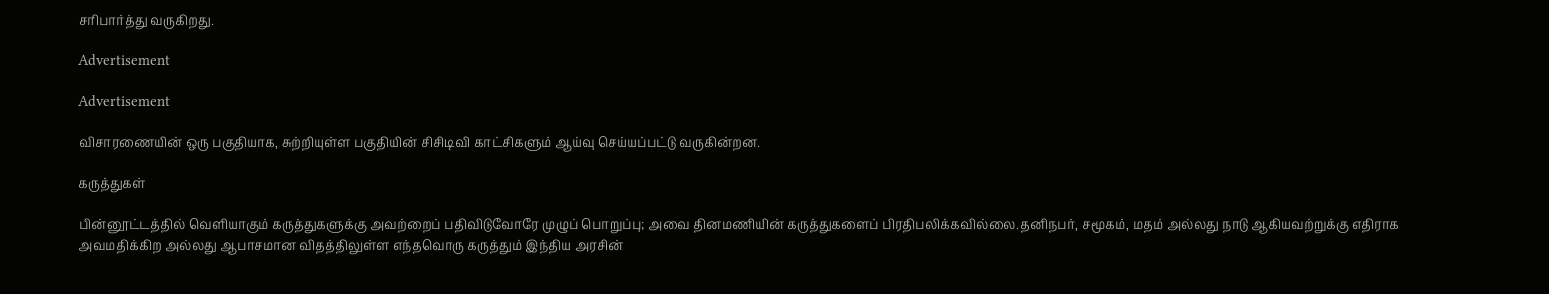சரிபார்த்து வருகிறது.

Advertisement

Advertisement

விசாரணையின் ஒரு பகுதியாக, சுற்றியுள்ள பகுதியின் சிசிடிவி காட்சிகளும் ஆய்வு செய்யப்பட்டு வருகின்றன.

கருத்துகள்

பின்னூட்டத்தில் வெளியாகும் கருத்துகளுக்கு அவற்றைப் பதிவிடுவோரே முழுப் பொறுப்பு; அவை தினமணியின் கருத்துகளைப் பிரதிபலிக்கவில்லை.தனிநபர், சமூகம், மதம் அல்லது நாடு ஆகியவற்றுக்கு எதிராக அவமதிக்கிற அல்லது ஆபாசமான விதத்திலுள்ள எந்தவொரு கருத்தும் இந்திய அரசின்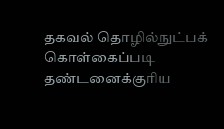தகவல் தொழில்நுட்பக் கொள்கைப்படி தண்டனைக்குரிய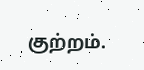குற்றம்.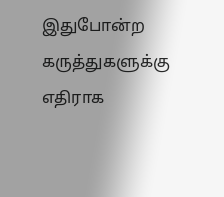இதுபோன்ற கருத்துகளுக்கு எதிராக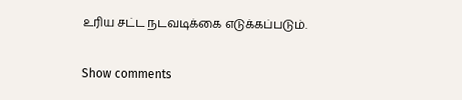உரிய சட்ட நடவடிக்கை எடுக்கப்படும்.

Show comments